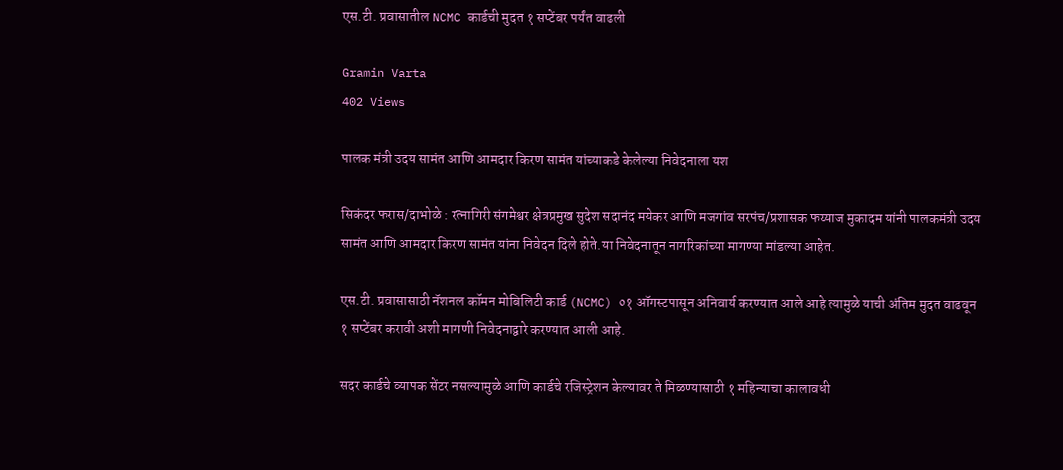एस.टी. प्रवासातील NCMC कार्डची मुदत १ सप्टेंबर पर्यंत वाढली

Gramin Varta
402 Views

पालक मंत्री उदय सामंत आणि आमदार किरण सामंत यांच्याकडे केलेल्या निवेदनाला यश

सिकंदर फरास/दाभोळे : रत्नागिरी संगमेश्वर क्षेत्रप्रमुख सुदेश सदानंद मयेकर आणि मजगांव सरपंच/प्रशासक फय्याज मुकादम यांनी पालकमंत्री उदय सामंत आणि आमदार किरण सामंत यांना निवेदन दिले होते.या निवेदनातून नागरिकांच्या मागण्या मांडल्या आहेत.

एस.टी. प्रवासासाठी नॅशनल कॉमन मोबिलिटी कार्ड (NCMC) ०१ ऑगस्टपासून अनिवार्य करण्यात आले आहे त्यामुळे याची अंतिम मुदत वाढवून १ सप्टेंबर करावी अशी मागणी निवेदनाद्वारे करण्यात आली आहे.

सदर कार्डचे व्यापक सेंटर नसल्यामुळे आणि कार्डचे रजिस्ट्रेशन केल्यावर ते मिळण्यासाठी १ महिन्याचा कालावधी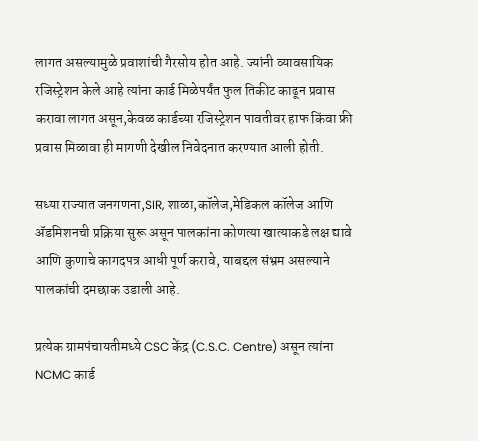लागत असल्यामुळे प्रवाशांची गैरसोय होत आहे. ज्यांनी व्यावसायिक रजिस्ट्रेशन केले आहे त्यांना कार्ड मिळेपर्यंत फुल तिकीट काढून प्रवास करावा लागत असून,केवळ कार्डच्या रजिस्ट्रेशन पावतीवर हाफ किंवा फ्री प्रवास मिळावा ही मागणी देखील निवेदनात करण्यात आली होती.

सध्या राज्यात जनगणना,SIR, शाळा,कॉलेज,मेडिकल कॉलेज आणि ॲडमिशनची प्रक्रिया सुरू असून पालकांना कोणत्या खात्याकडे लक्ष द्यावे आणि कुणाचे कागदपत्र आधी पूर्ण करावे, याबद्दल संभ्रम असल्याने पालकांची दमछाक उडाली आहे.

प्रत्येक ग्रामपंचायतीमध्ये CSC केंद्र (C.S.C. Centre) असून त्यांना NCMC कार्ड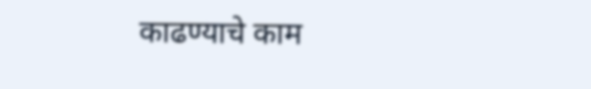काढण्याचे काम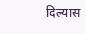दिल्यास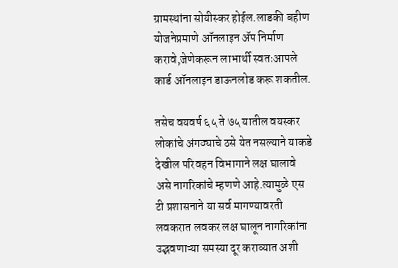ग्रामस्थांना सोयीस्कर होईल.लाडकी बहीण योजनेप्रमाणे ऑनलाइन ॲप निर्माण करावे,जेणेकरून लाभार्थी स्वतःआपले कार्ड ऑनलाइन डाऊनलोड करू शकतील.

तसेच वयवर्ष ६५ ते ७५ यातील वयस्कर लोकांचे अंगठ्याचे ठसे येत नसल्याने याकडे देखील परिवहन विभागाने लक्ष घालावे असे नागरिकांचे म्हणणे आहे.त्यामुळे एस टी प्रशासनाने या सर्व मागण्यावरती लवकरात लवकर लक्ष घालून नागरिकांना उद्भवणाऱ्या समस्या दूर कराव्यात अशी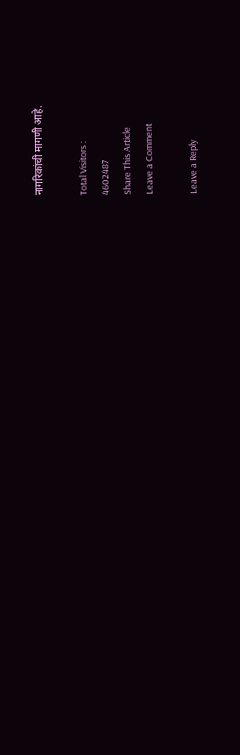नागरिकांची मागणी आहे.

Total Visitors :
4602487
Share This Article
Leave a Comment

Leave a Reply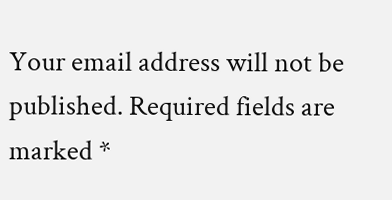Your email address will not be published. Required fields are marked *